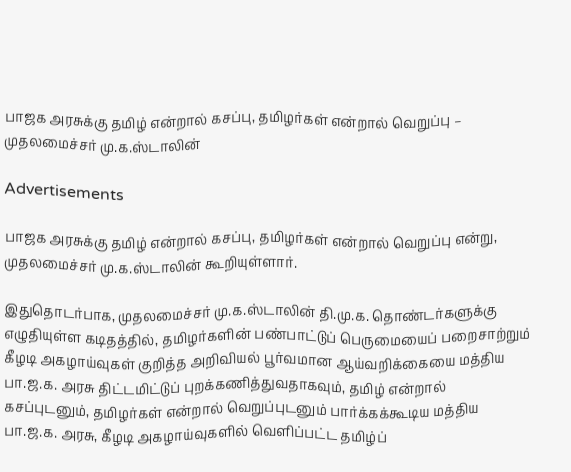பாஜக அரசுக்கு தமிழ் என்றால் கசப்பு, தமிழர்கள் என்றால் வெறுப்பு – முதலமைச்சர் மு.க.ஸ்டாலின்

Advertisements

பாஜக அரசுக்கு தமிழ் என்றால் கசப்பு, தமிழர்கள் என்றால் வெறுப்பு என்று, முதலமைச்சர் மு.க.ஸ்டாலின் கூறியுள்ளார்.

இதுதொடர்பாக, முதலமைச்சர் மு.க.ஸ்டாலின் தி.மு.க. தொண்டர்களுக்கு எழுதியுள்ள கடிதத்தில், தமிழர்களின் பண்பாட்டுப் பெருமையைப் பறைசாற்றும் கீழடி அகழாய்வுகள் குறித்த அறிவியல் பூர்வமான ஆய்வறிக்கையை மத்திய பா.ஜ.க. அரசு திட்டமிட்டுப் புறக்கணித்துவதாகவும், தமிழ் என்றால் கசப்புடனும், தமிழர்கள் என்றால் வெறுப்புடனும் பார்க்கக்கூடிய மத்திய பா.ஜ.க. அரசு, கீழடி அகழாய்வுகளில் வெளிப்பட்ட தமிழ்ப்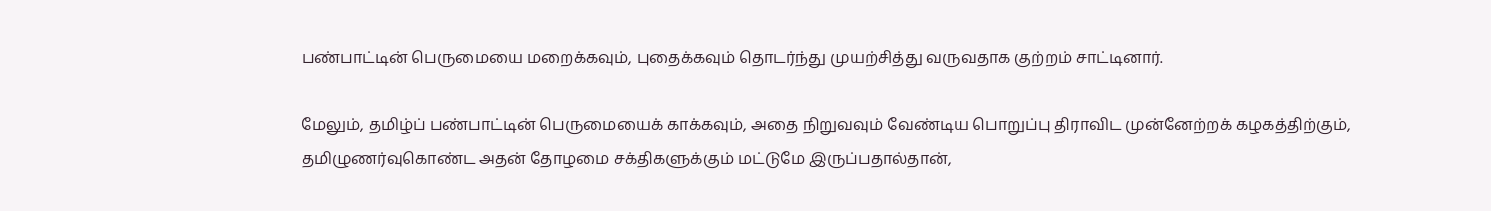பண்பாட்டின் பெருமையை மறைக்கவும், புதைக்கவும் தொடர்ந்து முயற்சித்து வருவதாக குற்றம் சாட்டினார்.

மேலும், தமிழ்ப் பண்பாட்டின் பெருமையைக் காக்கவும், அதை நிறுவவும் வேண்டிய பொறுப்பு திராவிட முன்னேற்றக் கழகத்திற்கும், தமிழுணர்வுகொண்ட அதன் தோழமை சக்திகளுக்கும் மட்டுமே இருப்பதால்தான்,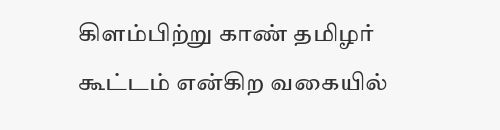கிளம்பிற்று காண் தமிழர் கூட்டம் என்கிற வகையில்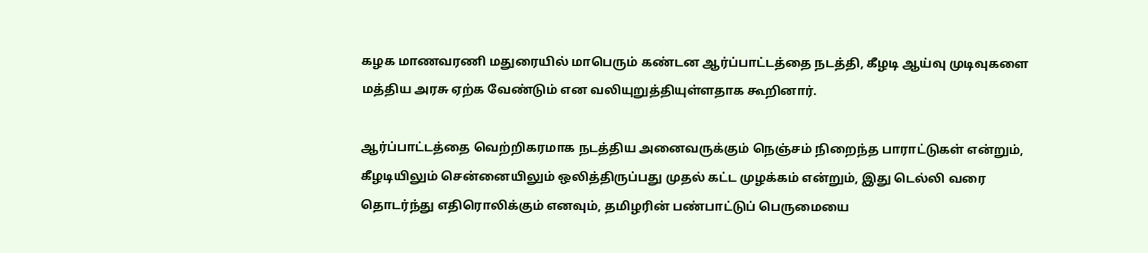கழக மாணவரணி மதுரையில் மாபெரும் கண்டன ஆர்ப்பாட்டத்தை நடத்தி, கீழடி ஆய்வு முடிவுகளை மத்திய அரசு ஏற்க வேண்டும் என வலியுறுத்தியுள்ளதாக கூறினார்.

ஆர்ப்பாட்டத்தை வெற்றிகரமாக நடத்திய அனைவருக்கும் நெஞ்சம் நிறைந்த பாராட்டுகள் என்றும்,  கீழடியிலும் சென்னையிலும் ஒலித்திருப்பது முதல் கட்ட முழக்கம் என்றும், இது டெல்லி வரை தொடர்ந்து எதிரொலிக்கும் எனவும், தமிழரின் பண்பாட்டுப் பெருமையை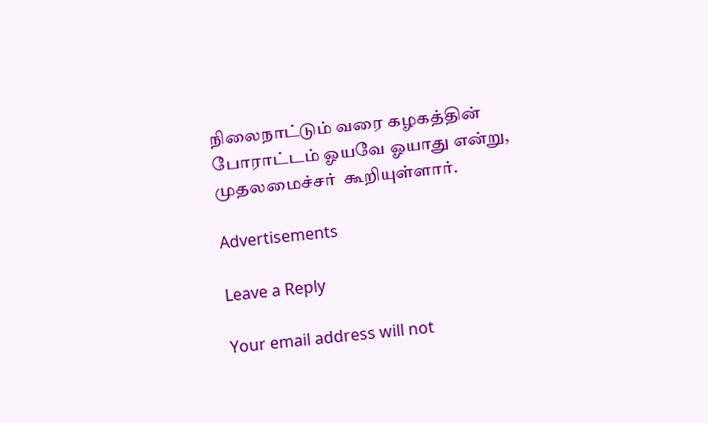நிலைநாட்டும் வரை கழகத்தின் போராட்டம் ஓயவே ஓயாது என்று, முதலமைச்சர்  கூறியுள்ளார்.

Advertisements

Leave a Reply

Your email address will not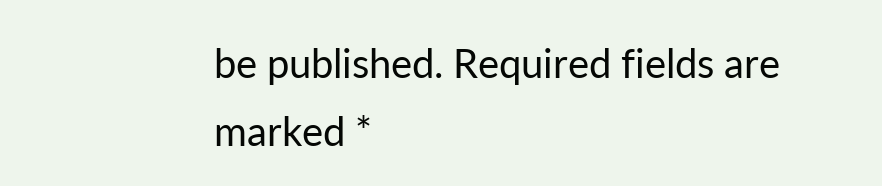be published. Required fields are marked *